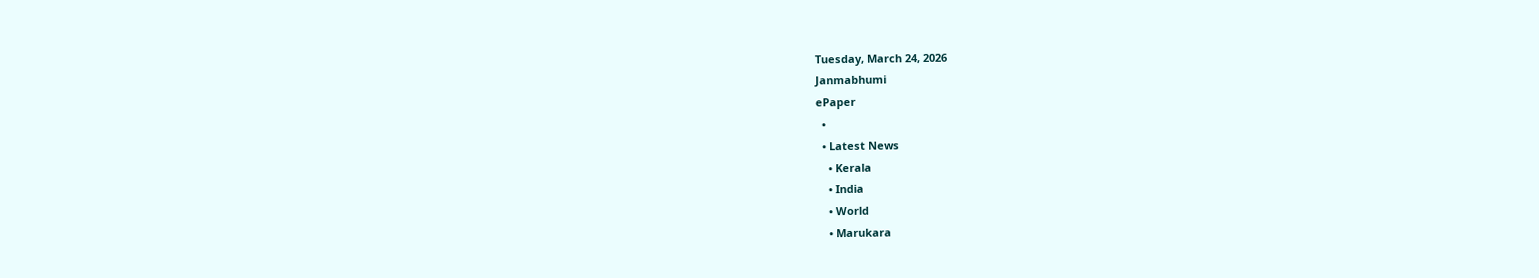Tuesday, March 24, 2026
Janmabhumi
ePaper
  •
  • Latest News
    • Kerala
    • India
    • World
    • Marukara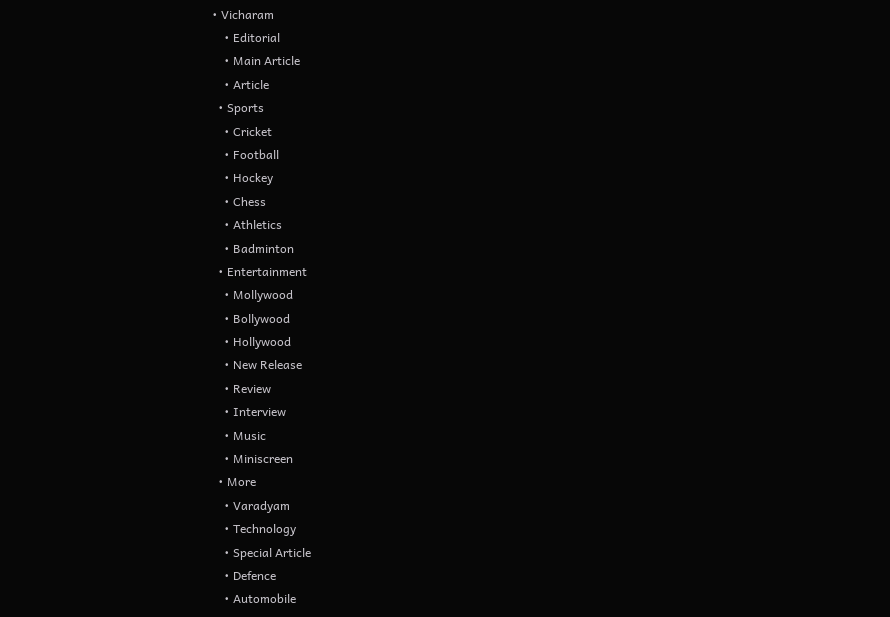• Vicharam
    • Editorial
    • Main Article
    • Article
  • Sports
    • Cricket
    • Football
    • Hockey
    • Chess
    • Athletics
    • Badminton
  • Entertainment
    • Mollywood
    • Bollywood
    • Hollywood
    • New Release
    • Review
    • Interview
    • Music
    • Miniscreen
  • More
    • Varadyam
    • Technology
    • Special Article
    • Defence
    • Automobile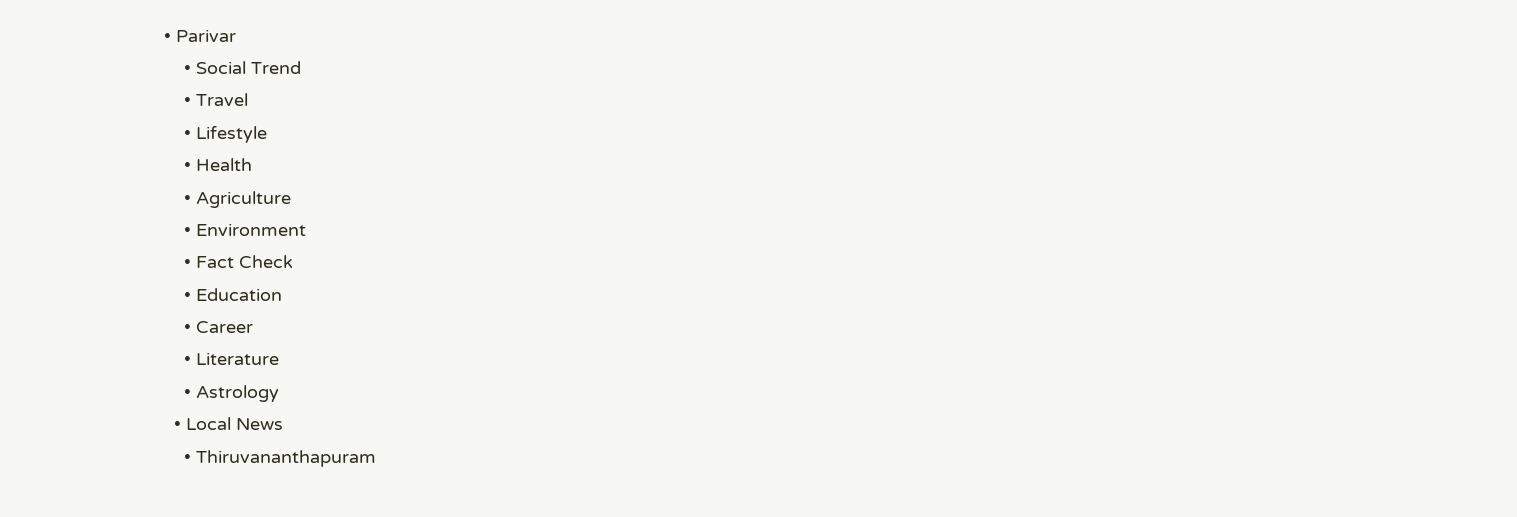• Parivar
    • Social Trend
    • Travel
    • Lifestyle
    • Health
    • Agriculture
    • Environment
    • Fact Check
    • Education
    • Career
    • Literature
    • Astrology
  • Local News
    • Thiruvananthapuram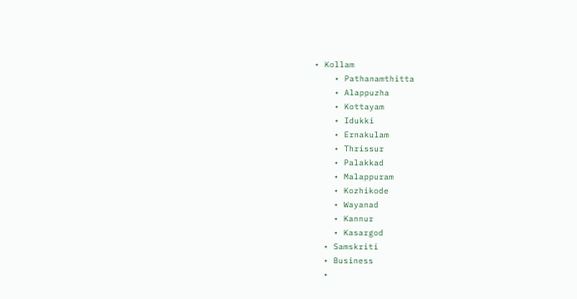• Kollam
    • Pathanamthitta
    • Alappuzha
    • Kottayam
    • Idukki
    • Ernakulam
    • Thrissur
    • Palakkad
    • Malappuram
    • Kozhikode
    • Wayanad
    • Kannur
    • Kasargod
  • Samskriti
  • Business
  •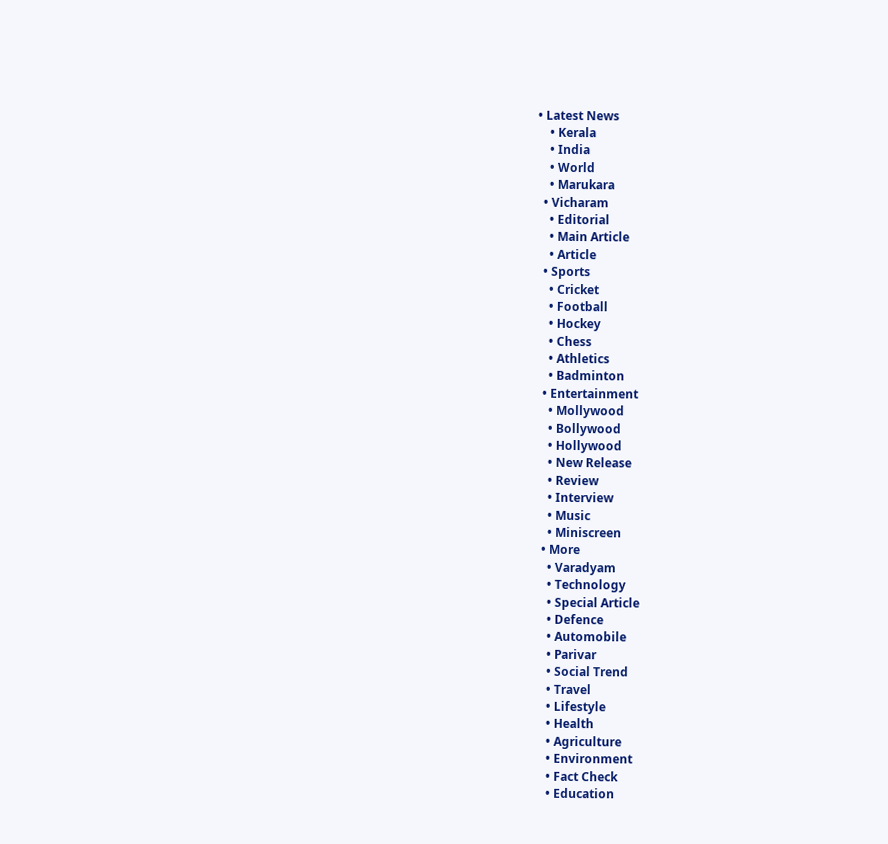• Latest News
    • Kerala
    • India
    • World
    • Marukara
  • Vicharam
    • Editorial
    • Main Article
    • Article
  • Sports
    • Cricket
    • Football
    • Hockey
    • Chess
    • Athletics
    • Badminton
  • Entertainment
    • Mollywood
    • Bollywood
    • Hollywood
    • New Release
    • Review
    • Interview
    • Music
    • Miniscreen
  • More
    • Varadyam
    • Technology
    • Special Article
    • Defence
    • Automobile
    • Parivar
    • Social Trend
    • Travel
    • Lifestyle
    • Health
    • Agriculture
    • Environment
    • Fact Check
    • Education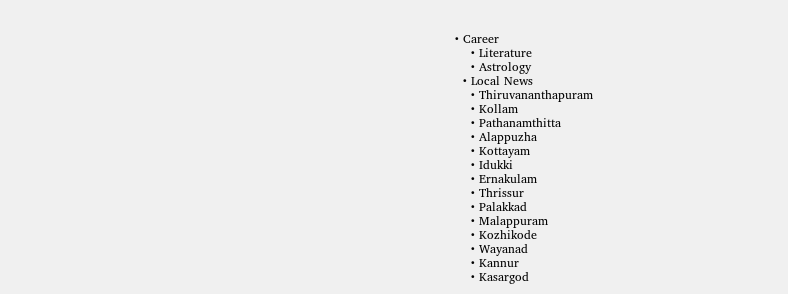• Career
    • Literature
    • Astrology
  • Local News
    • Thiruvananthapuram
    • Kollam
    • Pathanamthitta
    • Alappuzha
    • Kottayam
    • Idukki
    • Ernakulam
    • Thrissur
    • Palakkad
    • Malappuram
    • Kozhikode
    • Wayanad
    • Kannur
    • Kasargod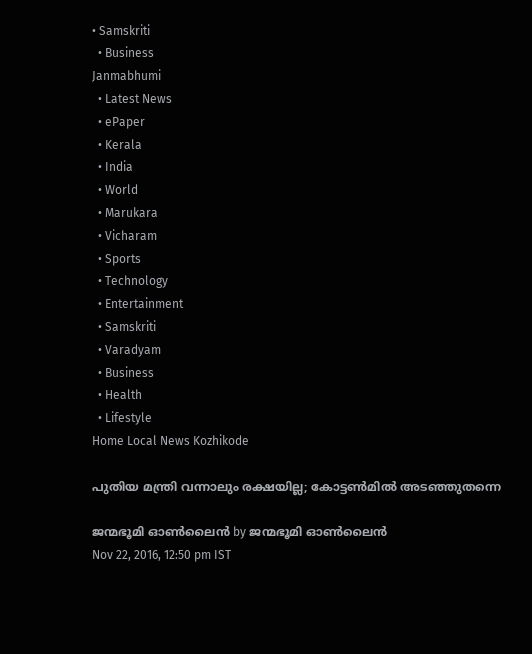• Samskriti
  • Business
Janmabhumi
  • Latest News
  • ePaper
  • Kerala
  • India
  • World
  • Marukara
  • Vicharam
  • Sports
  • Technology
  • Entertainment
  • Samskriti
  • Varadyam
  • Business
  • Health
  • Lifestyle
Home Local News Kozhikode

പുതിയ മന്ത്രി വന്നാലും രക്ഷയില്ല; കോട്ടണ്‍മില്‍ അടഞ്ഞുതന്നെ

ജന്മഭൂമി ഓണ്‍ലൈന്‍ by ജന്മഭൂമി ഓണ്‍ലൈന്‍
Nov 22, 2016, 12:50 pm IST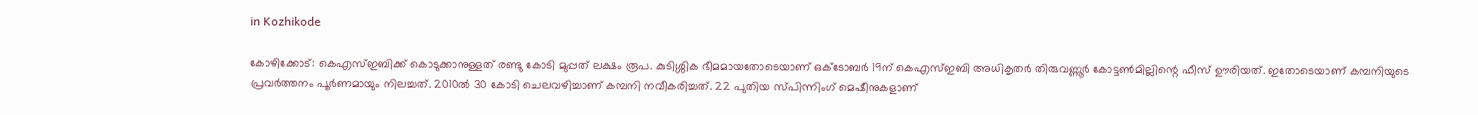in Kozhikode

കോഴിക്കോട്: കെഎസ്ഇബിക്ക് കൊടുക്കാനുള്ളത് രണ്ടു കോടി മുപ്പത് ലക്ഷം രൂപ. കുടിശ്ശിക ഭീമമായതോടെയാണ് ഒക്‌ടോബര്‍ 19ന് കെഎസ്ഇബി അധികൃതര്‍ തിരുവണ്ണൂര്‍ കോട്ടണ്‍മില്ലിന്റെ ഫീസ് ഊരിയത്. ഇതോടെയാണ് കമ്പനിയുടെ പ്രവര്‍ത്തനം പൂര്‍ണമായും നിലച്ചത്. 2010ല്‍ 30 കോടി ചെലവഴിച്ചാണ് കമ്പനി നവീകരിച്ചത്. 22 പുതിയ സ്പിന്നിംഗ് മെഷീനുകളാണ്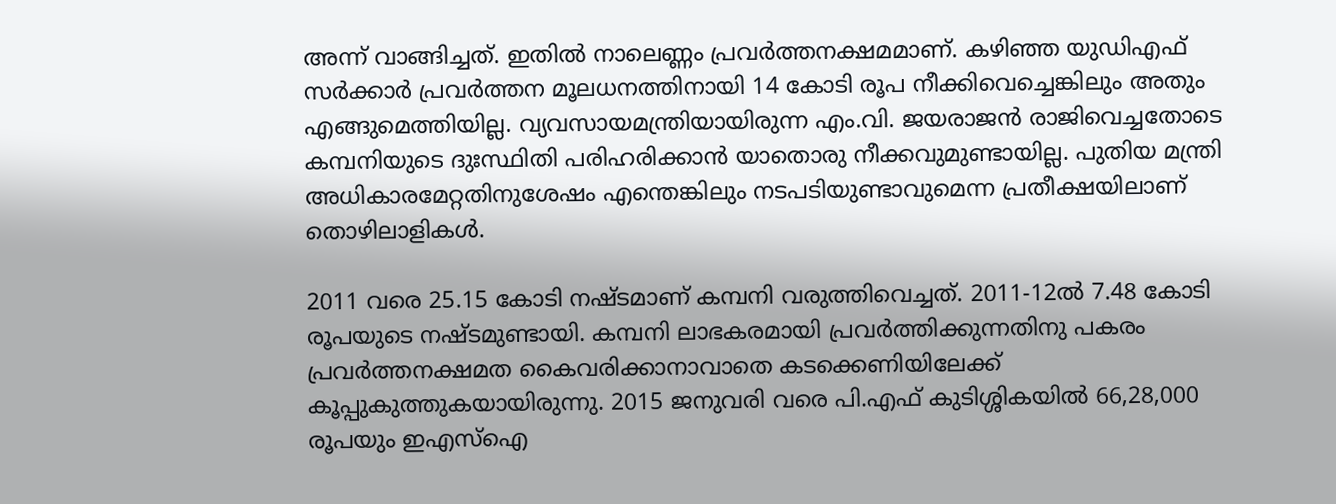അന്ന് വാങ്ങിച്ചത്. ഇതില്‍ നാലെണ്ണം പ്രവര്‍ത്തനക്ഷമമാണ്. കഴിഞ്ഞ യുഡിഎഫ് സര്‍ക്കാര്‍ പ്രവര്‍ത്തന മൂലധനത്തിനായി 14 കോടി രൂപ നീക്കിവെച്ചെങ്കിലും അതും എങ്ങുമെത്തിയില്ല. വ്യവസായമന്ത്രിയായിരുന്ന എം.വി. ജയരാജന്‍ രാജിവെച്ചതോടെ കമ്പനിയുടെ ദുഃസ്ഥിതി പരിഹരിക്കാന്‍ യാതൊരു നീക്കവുമുണ്ടായില്ല. പുതിയ മന്ത്രി അധികാരമേറ്റതിനുശേഷം എന്തെങ്കിലും നടപടിയുണ്ടാവുമെന്ന പ്രതീക്ഷയിലാണ് തൊഴിലാളികള്‍.

2011 വരെ 25.15 കോടി നഷ്ടമാണ് കമ്പനി വരുത്തിവെച്ചത്. 2011-12ല്‍ 7.48 കോടി രൂപയുടെ നഷ്ടമുണ്ടായി. കമ്പനി ലാഭകരമായി പ്രവര്‍ത്തിക്കുന്നതിനു പകരം പ്രവര്‍ത്തനക്ഷമത കൈവരിക്കാനാവാതെ കടക്കെണിയിലേക്ക് കൂപ്പുകുത്തുകയായിരുന്നു. 2015 ജനുവരി വരെ പി.എഫ് കുടിശ്ശികയില്‍ 66,28,000 രൂപയും ഇഎസ്‌ഐ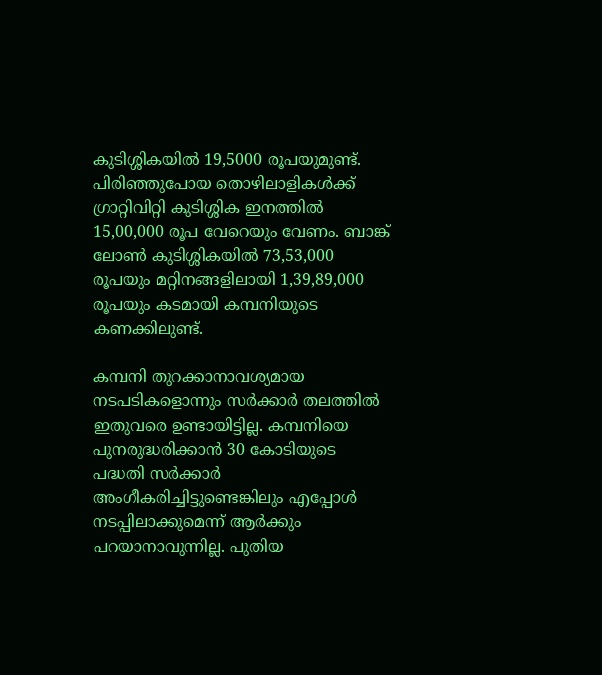കുടിശ്ശികയില്‍ 19,5000 രൂപയുമുണ്ട്. പിരിഞ്ഞുപോയ തൊഴിലാളികള്‍ക്ക് ഗ്രാറ്റിവിറ്റി കുടിശ്ശിക ഇനത്തില്‍ 15,00,000 രൂപ വേറെയും വേണം. ബാങ്ക് ലോണ്‍ കുടിശ്ശികയില്‍ 73,53,000 രൂപയും മറ്റിനങ്ങളിലായി 1,39,89,000 രൂപയും കടമായി കമ്പനിയുടെ കണക്കിലുണ്ട്.

കമ്പനി തുറക്കാനാവശ്യമായ നടപടികളൊന്നും സര്‍ക്കാര്‍ തലത്തില്‍ ഇതുവരെ ഉണ്ടായിട്ടില്ല. കമ്പനിയെ പുനരുദ്ധരിക്കാന്‍ 30 കോടിയുടെ പദ്ധതി സര്‍ക്കാര്‍ അംഗീകരിച്ചിട്ടുണ്ടെങ്കിലും എപ്പോള്‍ നടപ്പിലാക്കുമെന്ന് ആര്‍ക്കും പറയാനാവുന്നില്ല. പുതിയ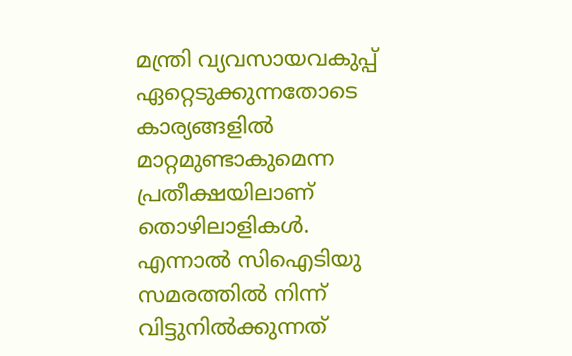മന്ത്രി വ്യവസായവകുപ്പ് ഏറ്റെടുക്കുന്നതോടെ കാര്യങ്ങളില്‍ മാറ്റമുണ്ടാകുമെന്ന പ്രതീക്ഷയിലാണ് തൊഴിലാളികള്‍. എന്നാല്‍ സിഐടിയു സമരത്തില്‍ നിന്ന് വിട്ടുനില്‍ക്കുന്നത്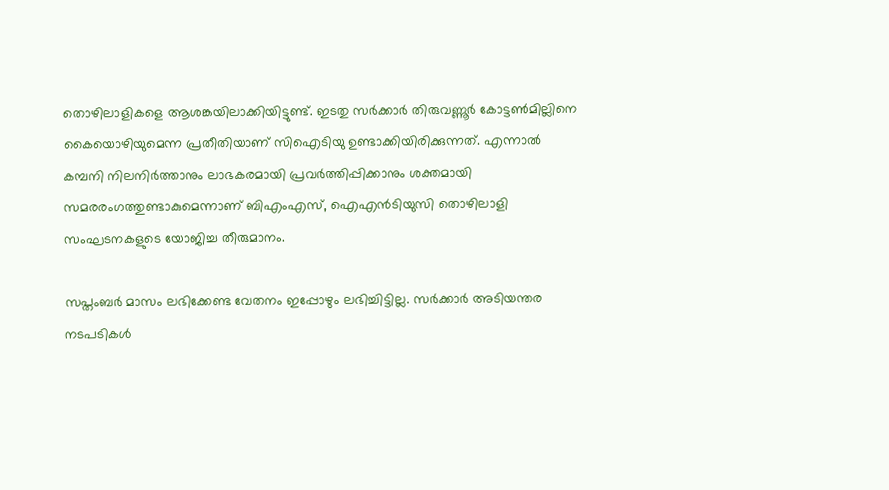തൊഴിലാളികളെ ആശങ്കയിലാക്കിയിട്ടുണ്ട്. ഇടതു സര്‍ക്കാര്‍ തിരുവണ്ണൂര്‍ കോട്ടണ്‍മില്ലിനെ കൈയൊഴിയുമെന്ന പ്രതീതിയാണ് സിഐടിയു ഉണ്ടാക്കിയിരിക്കുന്നത്. എന്നാല്‍ കമ്പനി നിലനിര്‍ത്താനും ലാഭകരമായി പ്രവര്‍ത്തിപ്പിക്കാനും ശക്തമായി സമരരംഗത്തുണ്ടാകുമെന്നാണ് ബിഎംഎസ്, ഐഎന്‍ടിയുസി തൊഴിലാളി സംഘടനകളുടെ യോജിച്ച തീരുമാനം.

സപ്തംബര്‍ മാസം ലഭിക്കേണ്ട വേതനം ഇപ്പോഴും ലഭിച്ചിട്ടില്ല. സര്‍ക്കാര്‍ അടിയന്തര നടപടികള്‍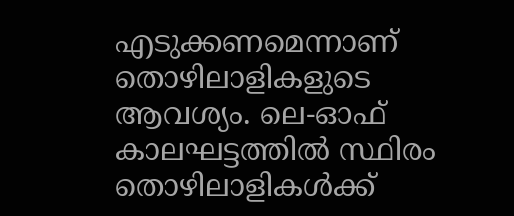എടുക്കണമെന്നാണ് തൊഴിലാളികളുടെ ആവശ്യം. ലെ-ഓഫ് കാലഘട്ടത്തില്‍ സ്ഥിരം തൊഴിലാളികള്‍ക്ക്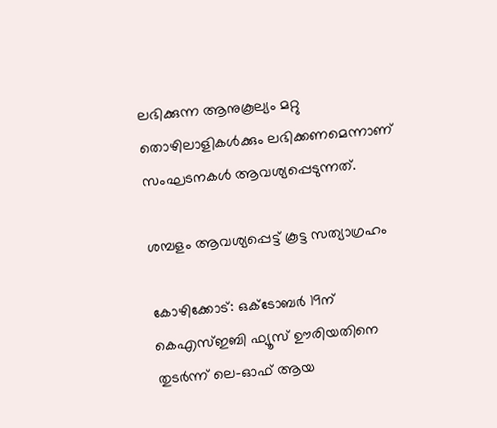ലഭിക്കുന്ന ആനുകൂല്യം മറ്റു തൊഴിലാളികള്‍ക്കും ലഭിക്കണമെന്നാണ് സംഘടനകള്‍ ആവശ്യപ്പെടുന്നത്.

ശമ്പളം ആവശ്യപ്പെട്ട് കൂട്ട സത്യാഗ്രഹം

കോഴിക്കോട്: ഒക്‌ടോബര്‍ 19ന് കെഎസ്ഇബി ഫ്യൂസ് ഊരിയതിനെ തുടര്‍ന്ന് ലെ-ഓഫ് ആയ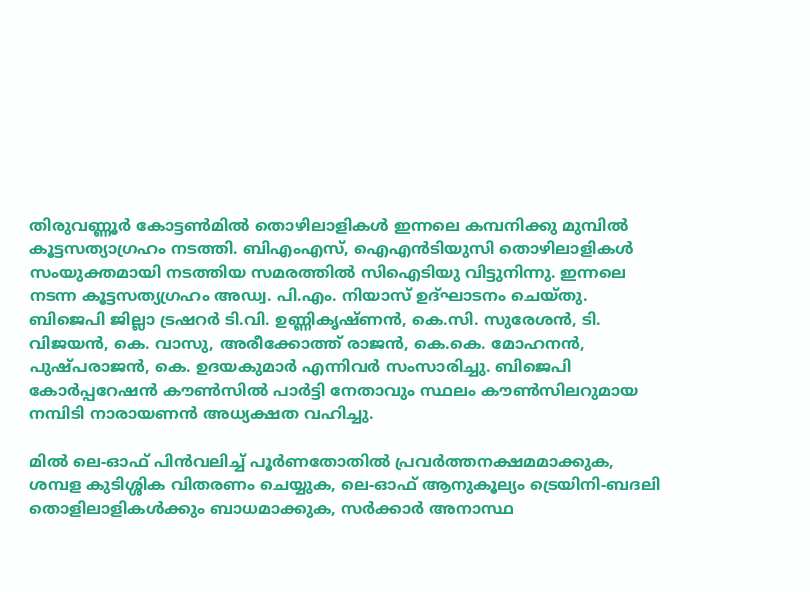തിരുവണ്ണൂര്‍ കോട്ടണ്‍മില്‍ തൊഴിലാളികള്‍ ഇന്നലെ കമ്പനിക്കു മുമ്പില്‍ കൂട്ടസത്യാഗ്രഹം നടത്തി. ബിഎംഎസ്, ഐഎന്‍ടിയുസി തൊഴിലാളികള്‍ സംയുക്തമായി നടത്തിയ സമരത്തില്‍ സിഐടിയു വിട്ടുനിന്നു. ഇന്നലെ നടന്ന കൂട്ടസത്യഗ്രഹം അഡ്വ. പി.എം. നിയാസ് ഉദ്ഘാടനം ചെയ്തു. ബിജെപി ജില്ലാ ട്രഷറര്‍ ടി.വി. ഉണ്ണികൃഷ്ണന്‍, കെ.സി. സുരേശന്‍, ടി. വിജയന്‍, കെ. വാസു, അരീക്കോത്ത് രാജന്‍, കെ.കെ. മോഹനന്‍, പുഷ്പരാജന്‍, കെ. ഉദയകുമാര്‍ എന്നിവര്‍ സംസാരിച്ചു. ബിജെപി കോര്‍പ്പറേഷന്‍ കൗണ്‍സില്‍ പാര്‍ട്ടി നേതാവും സ്ഥലം കൗണ്‍സിലറുമായ നമ്പിടി നാരായണന്‍ അധ്യക്ഷത വഹിച്ചു.

മില്‍ ലെ-ഓഫ് പിന്‍വലിച്ച് പൂര്‍ണതോതില്‍ പ്രവര്‍ത്തനക്ഷമമാക്കുക, ശമ്പള കുടിശ്ശിക വിതരണം ചെയ്യുക, ലെ-ഓഫ് ആനുകൂല്യം ട്രെയിനി-ബദലി തൊളിലാളികള്‍ക്കും ബാധമാക്കുക, സര്‍ക്കാര്‍ അനാസ്ഥ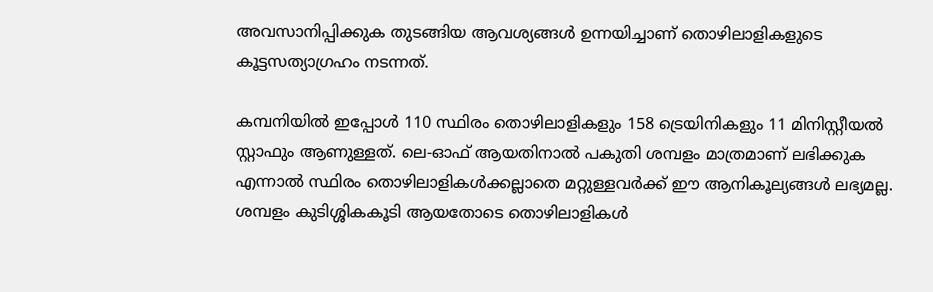അവസാനിപ്പിക്കുക തുടങ്ങിയ ആവശ്യങ്ങള്‍ ഉന്നയിച്ചാണ് തൊഴിലാളികളുടെ കൂട്ടസത്യാഗ്രഹം നടന്നത്.

കമ്പനിയില്‍ ഇപ്പോള്‍ 110 സ്ഥിരം തൊഴിലാളികളും 158 ട്രെയിനികളും 11 മിനിസ്റ്റീയല്‍ സ്റ്റാഫും ആണുള്ളത്. ലെ-ഓഫ് ആയതിനാല്‍ പകുതി ശമ്പളം മാത്രമാണ് ലഭിക്കുക എന്നാല്‍ സ്ഥിരം തൊഴിലാളികള്‍ക്കല്ലാതെ മറ്റുള്ളവര്‍ക്ക് ഈ ആനികൂല്യങ്ങള്‍ ലഭ്യമല്ല. ശമ്പളം കുടിശ്ശികകൂടി ആയതോടെ തൊഴിലാളികള്‍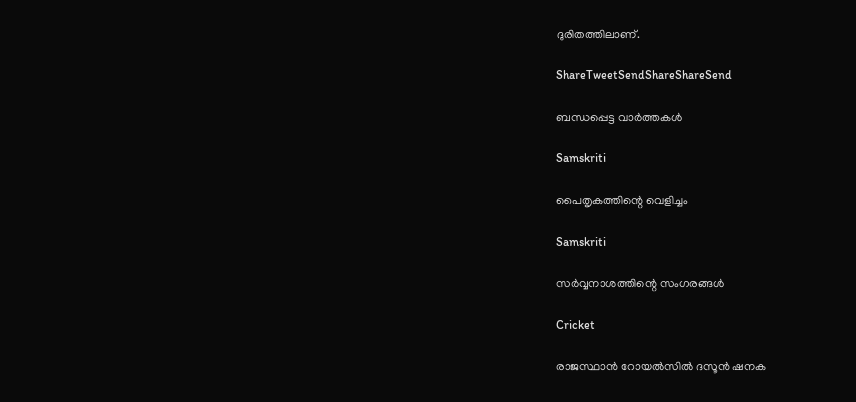ദുരിതത്തിലാണ്.

ShareTweetSendShareShareSend

ബന്ധപ്പെട്ട വാര്‍ത്തകള്‍

Samskriti

പൈതൃകത്തിന്റെ വെളിച്ചം

Samskriti

സര്‍വ്വനാശത്തിന്റെ സംഗരങ്ങള്‍

Cricket

രാജസ്ഥാന്‍ റോയല്‍സില്‍ ദസൂന്‍ ഷനക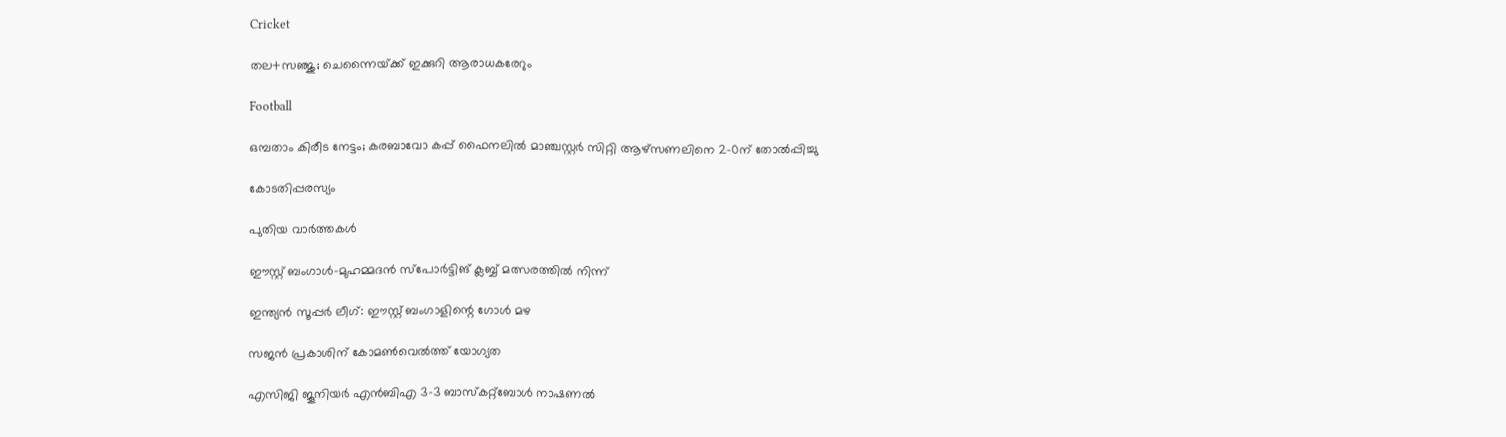Cricket

തല+സഞ്ജു; ചെന്നൈയ്‌ക്ക് ഇക്കുറി ആരാധകരേറും

Football

ഒമ്പതാം കിരീട നേട്ടം; കരബാവോ കപ്പ് ഫൈനലില്‍ മാഞ്ചസ്റ്റര്‍ സിറ്റി ആഴ്‌സണലിനെ 2-0ന് തോല്‍പ്പിച്ചു

കോടതിപ്പരസ്യം

പുതിയ വാര്‍ത്തകള്‍

ഈസ്റ്റ് ബംഗാള്‍-മുഹമ്മദന്‍ സ്‌പോര്‍ട്ടിങ് ക്ലബ്ബ് മത്സരത്തില്‍ നിന്ന്‌

ഇന്ത്യന്‍ സൂപ്പര്‍ ലീഗ്: ഈസ്റ്റ് ബംഗാളിന്റെ ഗോള്‍ മഴ

സജന്‍ പ്രകാശിന് കോമണ്‍വെല്‍ത്ത് യോഗ്യത

എസിജി ജൂനിയര്‍ എന്‍ബിഎ 3-3 ബാസ്‌കറ്റ്‌ബോള്‍ നാഷണല്‍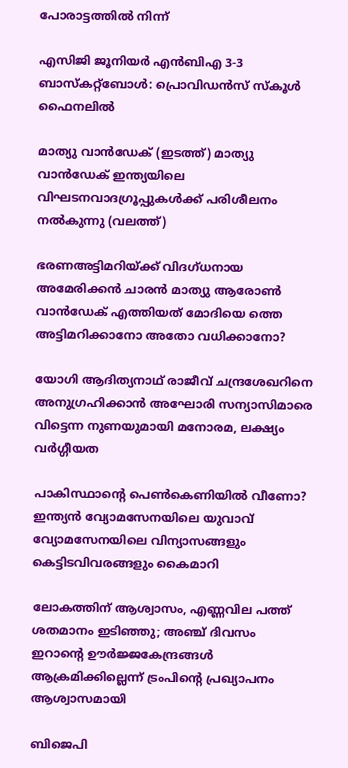പോരാട്ടത്തില്‍ നിന്ന്‌

എസിജി ജൂനിയര്‍ എന്‍ബിഎ 3-3 ബാസ്‌കറ്റ്‌ബോള്‍: പ്രൊവിഡന്‍സ് സ്‌കൂള്‍ ഫൈനലില്‍

മാത്യു വാന്‍ഡേക് (ഇടത്ത്) മാത്യു വാന്‍ഡേക് ഇന്ത്യയിലെ വിഘടനവാദഗ്രൂപ്പുകള്‍ക്ക് പരിശീലനം നല്‍കുന്നു (വലത്ത്)

ഭരണഅട്ടിമറിയ്‌ക്ക് വിദഗ്ധനായ അമേരിക്കന്‍ ചാരന്‍ മാത്യു ആരോണ്‍ വാന്‍ഡേക് എത്തിയത് മോദിയെ ത്തെ അട്ടിമറിക്കാനോ അതോ വധിക്കാനോ?

യോഗി ആദിത്യനാഥ് രാജീവ് ചന്ദ്രശേഖറിനെ അനുഗ്രഹിക്കാന്‍ അഘോരി സന്യാസിമാരെ വിട്ടെന്ന നുണയുമായി മനോരമ, ലക്ഷ്യം വര്‍ഗ്ഗീയത

പാകിസ്ഥാന്റെ പെണ്‍കെണിയില്‍ വീണോ? ഇന്ത്യന്‍ വ്യോമസേനയിലെ യുവാവ് വ്യോമസേനയിലെ വിന്യാസങ്ങളും കെട്ടിടവിവരങ്ങളും കൈമാറി

ലോകത്തിന് ആശ്വാസം, എണ്ണവില പത്ത് ശതമാനം ഇടിഞ്ഞു; അഞ്ച് ദിവസം ഇറാന്റെ ഊര്‍ജ്ജകേന്ദ്രങ്ങള്‍ ആക്രമിക്കില്ലെന്ന് ട്രംപിന്റെ പ്രഖ്യാപനം ആശ്വാസമായി

ബിജെപി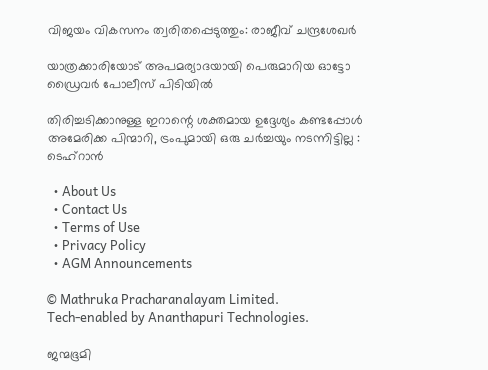വിജയം വികസനം ത്വരിതപ്പെടുത്തും: രാജീവ് ചന്ദ്രശേഖർ

യാത്രക്കാരിയോട് അപമര്യാദയായി പെരുമാറിയ ഓട്ടോ ഡ്രൈവർ പോലീസ് പിടിയിൽ

തിരിച്ചടിക്കാനുള്ള ഇറാന്റെ ശക്തമായ ഉദ്ദേശ്യം കണ്ടപ്പോൾ അമേരിക്ക പിന്മാറി, ട്രംപുമായി ഒരു ചർച്ചയും നടന്നിട്ടില്ല : ടെഹ്‌റാൻ

  • About Us
  • Contact Us
  • Terms of Use
  • Privacy Policy
  • AGM Announcements

© Mathruka Pracharanalayam Limited.
Tech-enabled by Ananthapuri Technologies.

ജന്മഭൂമി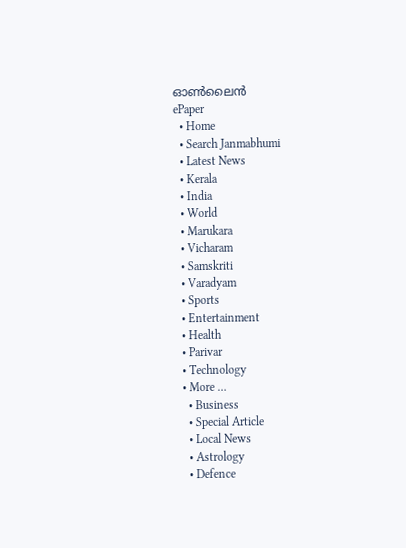ഓണ്‍ലൈന്‍
ePaper
  • Home
  • Search Janmabhumi
  • Latest News
  • Kerala
  • India
  • World
  • Marukara
  • Vicharam
  • Samskriti
  • Varadyam
  • Sports
  • Entertainment
  • Health
  • Parivar
  • Technology
  • More …
    • Business
    • Special Article
    • Local News
    • Astrology
    • Defence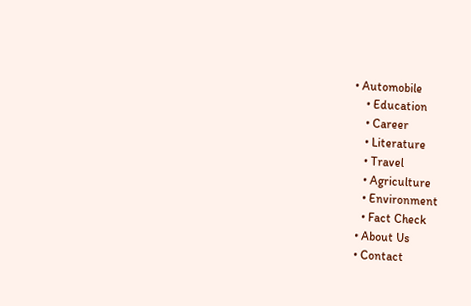• Automobile
    • Education
    • Career
    • Literature
    • Travel
    • Agriculture
    • Environment
    • Fact Check
  • About Us
  • Contact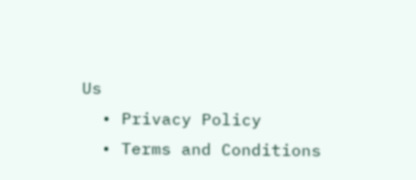Us
  • Privacy Policy
  • Terms and Conditions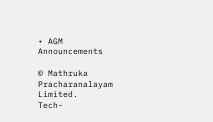• AGM Announcements

© Mathruka Pracharanalayam Limited.
Tech-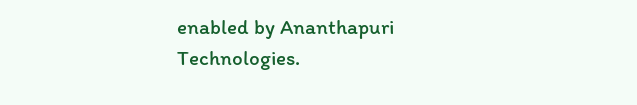enabled by Ananthapuri Technologies.